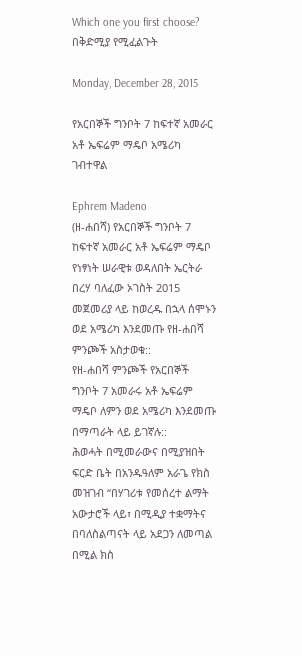Which one you first choose? በቅድሚያ የሚፈልጉት

Monday, December 28, 2015

የአርበኞች ግንቦት 7 ከፍተኛ አመራር አቶ ኤፍሬም ማዴቦ አሜሪካ ገብተዋል

Ephrem Madeno
(ዘ-ሐበሻ) የአርበኞች ግንቦት 7 ከፍተኛ አመራር አቶ ኤፍሬም ማዴቦ የነፃነት ሠራዊቱ ወዳለበት ኤርትራ በረሃ ባለፈው ኦገስት 2015 መጀመሪያ ላይ ከወረዱ በኋላ ሰሞኑን ወደ አሜሪካ እንደመጡ የዘ-ሐበሻ ምንጮች አስታወቁ::
የዘ-ሐበሻ ምንጮች የአርበኞች ግንቦት 7 አመራሩ አቶ ኤፍሬም ማዴቦ ለምን ወደ አሜሪካ እንደመጡ በማጣራት ላይ ይገኛሉ::
ሕወሓት በሚመራውና በሚያዝበት ፍርድ ቤት በአንዱዓለም አራጌ የክስ መዝገብ “በሃገሪቱ የመሰረተ ልማት አውታሮች ላይ፣ በሚዲያ ተቋማትና በባለስልጣናት ላይ አደጋን ለመጣል በሚል ክስ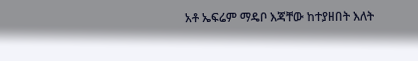አቶ ኤፍሬም ማዴቦ እጃቸው ከተያዘበት እለት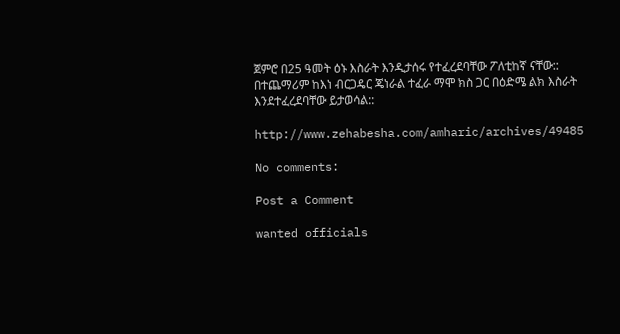ጀምሮ በ25 ዓመት ዕኑ እስራት እንዲታሰሩ የተፈረደባቸው ፖለቲከኛ ናቸው:: በተጨማሪም ከእነ ብርጋዴር ጄነራል ተፈራ ማሞ ክስ ጋር በዕድሜ ልክ እስራት እንደተፈረደባቸው ይታወሳል::

http://www.zehabesha.com/amharic/archives/49485

No comments:

Post a Comment

wanted officials